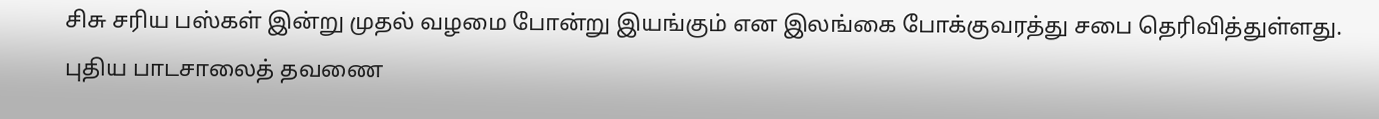சிசு சரிய பஸ்கள் இன்று முதல் வழமை போன்று இயங்கும் என இலங்கை போக்குவரத்து சபை தெரிவித்துள்ளது.
புதிய பாடசாலைத் தவணை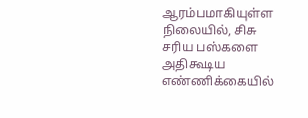ஆரம்பமாகியுள்ள நிலையில், சிசு சரிய பஸ்களை அதிகூடிய எண்ணிக்கையில்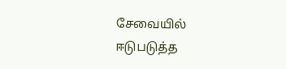சேவையில் ஈடுபடுத்த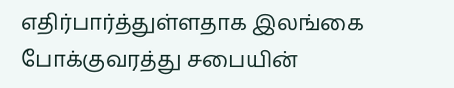எதிர்பார்த்துள்ளதாக இலங்கை போக்குவரத்து சபையின்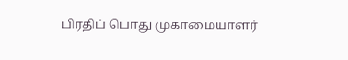பிரதிப் பொது முகாமையாளர்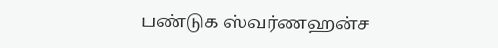பண்டுக ஸ்வர்ணஹன்ச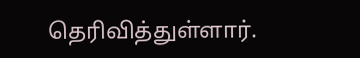தெரிவித்துள்ளார்.